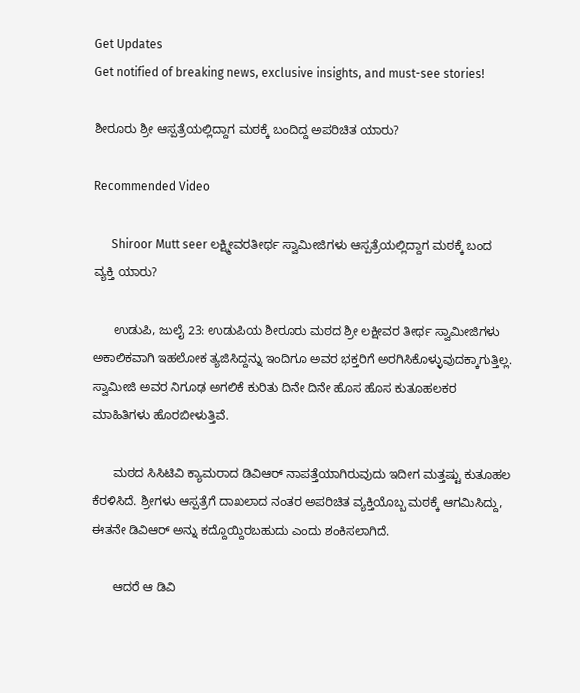Get Updates
Get notified of breaking news, exclusive insights, and must-see stories!

ಶೀರೂರು ಶ್ರೀ ಆಸ್ಪತ್ರೆಯಲ್ಲಿದ್ದಾಗ ಮಠಕ್ಕೆ ಬಂದಿದ್ದ ಅಪರಿಚಿತ ಯಾರು?

Recommended Video

      Shiroor Mutt seer ಲಕ್ಷ್ಮೀವರತೀರ್ಥ ಸ್ವಾಮೀಜಿಗಳು ಆಸ್ಪತ್ರೆಯಲ್ಲಿದ್ದಾಗ ಮಠಕ್ಕೆ ಬಂದ ವ್ಯಕ್ತಿ ಯಾರು?

      ಉಡುಪಿ, ಜುಲೈ 23: ಉಡುಪಿಯ ಶೀರೂರು ಮಠದ ಶ್ರೀ ಲಕ್ಷೀವರ ತೀರ್ಥ ಸ್ವಾಮೀಜಿಗಳು ಅಕಾಲಿಕವಾಗಿ ಇಹಲೋಕ ತ್ಯಜಿಸಿದ್ದನ್ನು ಇಂದಿಗೂ ಅವರ ಭಕ್ತರಿಗೆ ಅರಗಿಸಿಕೊಳ್ಳುವುದಕ್ಕಾಗುತ್ತಿಲ್ಲ. ಸ್ವಾಮೀಜಿ ಅವರ ನಿಗೂಢ ಅಗಲಿಕೆ ಕುರಿತು ದಿನೇ ದಿನೇ ಹೊಸ ಹೊಸ ಕುತೂಹಲಕರ ಮಾಹಿತಿಗಳು ಹೊರಬೀಳುತ್ತಿವೆ.

      ಮಠದ ಸಿಸಿಟಿವಿ ಕ್ಯಾಮರಾದ ಡಿವಿಆರ್ ನಾಪತ್ತೆಯಾಗಿರುವುದು ಇದೀಗ ಮತ್ತಷ್ಟು ಕುತೂಹಲ ಕೆರಳಿಸಿದೆ. ಶ್ರೀಗಳು ಆಸ್ಪತ್ರೆಗೆ ದಾಖಲಾದ ನಂತರ ಅಪರಿಚಿತ ವ್ಯಕ್ತಿಯೊಬ್ಬ ಮಠಕ್ಕೆ ಆಗಮಿಸಿದ್ದು, ಈತನೇ ಡಿವಿಆರ್ ಅನ್ನು ಕದ್ದೊಯ್ದಿರಬಹುದು ಎಂದು ಶಂಕಿಸಲಾಗಿದೆ.

      ಆದರೆ ಆ ಡಿವಿ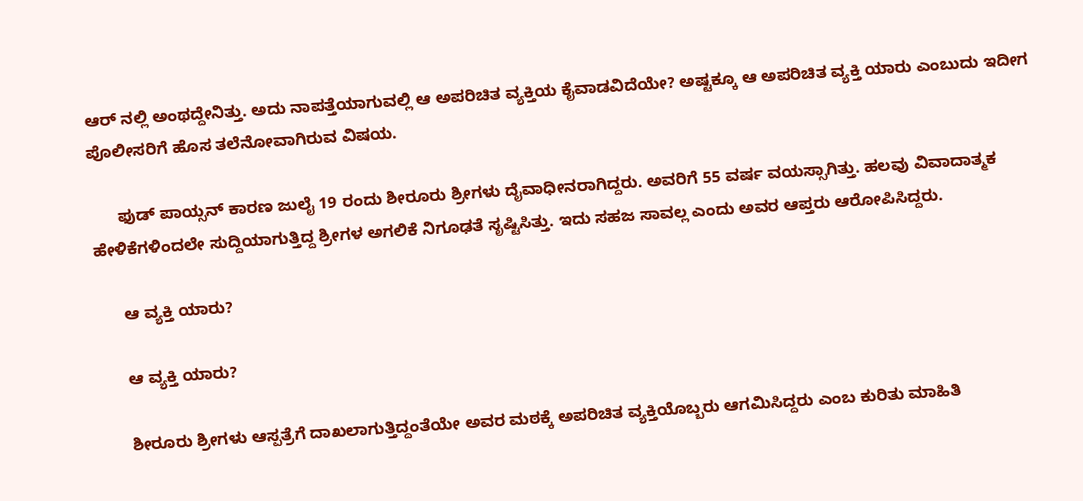ಆರ್ ನಲ್ಲಿ ಅಂಥದ್ದೇನಿತ್ತು. ಅದು ನಾಪತ್ತೆಯಾಗುವಲ್ಲಿ ಆ ಅಪರಿಚಿತ ವ್ಯಕ್ತಿಯ ಕೈವಾಡವಿದೆಯೇ? ಅಷ್ಟಕ್ಕೂ ಆ ಅಪರಿಚಿತ ವ್ಯಕ್ತಿ ಯಾರು ಎಂಬುದು ಇದೀಗ ಪೊಲೀಸರಿಗೆ ಹೊಸ ತಲೆನೋವಾಗಿರುವ ವಿಷಯ.

      ಫುಡ್ ಪಾಯ್ಸನ್ ಕಾರಣ ಜುಲೈ 19 ರಂದು ಶೀರೂರು ಶ್ರೀಗಳು ದೈವಾಧೀನರಾಗಿದ್ದರು. ಅವರಿಗೆ 55 ವರ್ಷ ವಯಸ್ಸಾಗಿತ್ತು. ಹಲವು ವಿವಾದಾತ್ಮಕ ಹೇಳಿಕೆಗಳಿಂದಲೇ ಸುದ್ದಿಯಾಗುತ್ತಿದ್ದ ಶ್ರೀಗಳ ಅಗಲಿಕೆ ನಿಗೂಢತೆ ಸೃಷ್ಟಿಸಿತ್ತು. ಇದು ಸಹಜ ಸಾವಲ್ಲ ಎಂದು ಅವರ ಆಪ್ತರು ಆರೋಪಿಸಿದ್ದರು.

      ಆ ವ್ಯಕ್ತಿ ಯಾರು?

      ಆ ವ್ಯಕ್ತಿ ಯಾರು?

      ಶೀರೂರು ಶ್ರೀಗಳು ಆಸ್ಪತ್ರೆಗೆ ದಾಖಲಾಗುತ್ತಿದ್ದಂತೆಯೇ ಅವರ ಮಠಕ್ಕೆ ಅಪರಿಚಿತ ವ್ಯಕ್ತಿಯೊಬ್ಬರು ಆಗಮಿಸಿದ್ದರು ಎಂಬ ಕುರಿತು ಮಾಹಿತಿ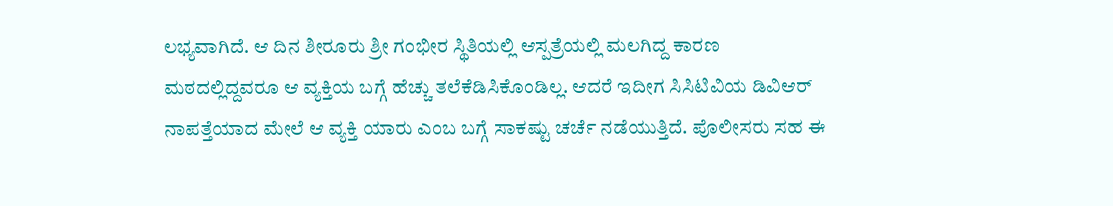ಲಭ್ಯವಾಗಿದೆ. ಆ ದಿನ ಶೀರೂರು ಶ್ರೀ ಗಂಭೀರ ಸ್ಥಿತಿಯಲ್ಲಿ ಆಸ್ಪತ್ರೆಯಲ್ಲಿ ಮಲಗಿದ್ದ ಕಾರಣ ಮಠದಲ್ಲಿದ್ದವರೂ ಆ ವ್ಯಕ್ತಿಯ ಬಗ್ಗೆ ಹೆಚ್ಚು ತಲೆಕೆಡಿಸಿಕೊಂಡಿಲ್ಲ. ಆದರೆ ಇದೀಗ ಸಿಸಿಟಿವಿಯ ಡಿವಿಆರ್ ನಾಪತ್ತೆಯಾದ ಮೇಲೆ ಆ ವ್ಯಕ್ತಿ ಯಾರು ಎಂಬ ಬಗ್ಗೆ ಸಾಕಷ್ಟು ಚರ್ಚೆ ನಡೆಯುತ್ತಿದೆ. ಪೊಲೀಸರು ಸಹ ಈ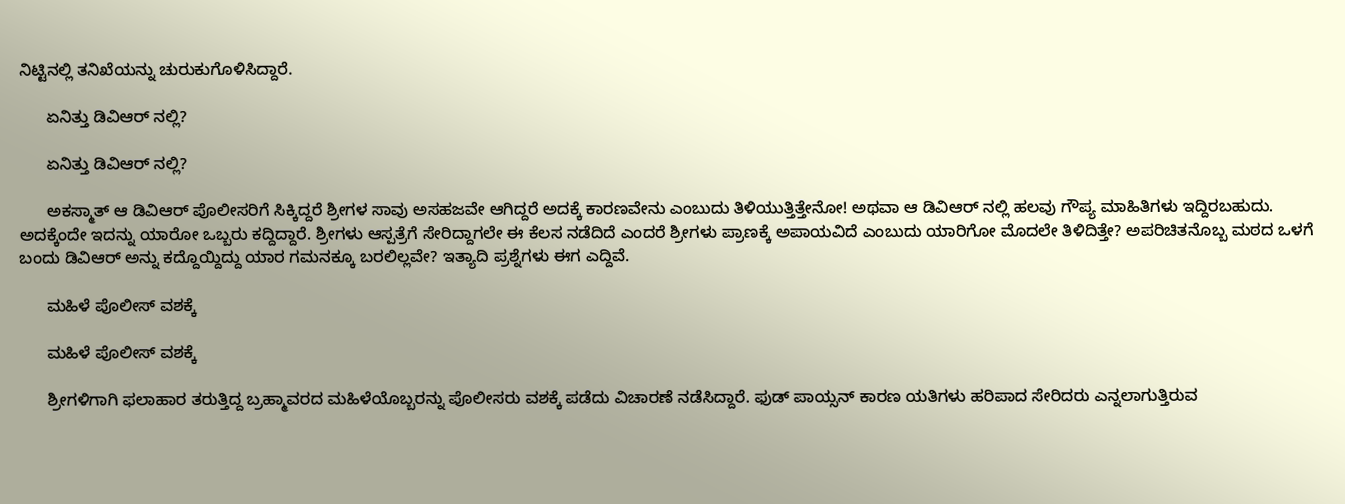ನಿಟ್ಟಿನಲ್ಲಿ ತನಿಖೆಯನ್ನು ಚುರುಕುಗೊಳಿಸಿದ್ದಾರೆ.

      ಏನಿತ್ತು ಡಿವಿಆರ್ ನಲ್ಲಿ?

      ಏನಿತ್ತು ಡಿವಿಆರ್ ನಲ್ಲಿ?

      ಅಕಸ್ಮಾತ್ ಆ ಡಿವಿಆರ್ ಪೊಲೀಸರಿಗೆ ಸಿಕ್ಕಿದ್ದರೆ ಶ್ರೀಗಳ ಸಾವು ಅಸಹಜವೇ ಆಗಿದ್ದರೆ ಅದಕ್ಕೆ ಕಾರಣವೇನು ಎಂಬುದು ತಿಳಿಯುತ್ತಿತ್ತೇನೋ! ಅಥವಾ ಆ ಡಿವಿಆರ್ ನಲ್ಲಿ ಹಲವು ಗೌಪ್ಯ ಮಾಹಿತಿಗಳು ಇದ್ದಿರಬಹುದು. ಅದಕ್ಕೆಂದೇ ಇದನ್ನು ಯಾರೋ ಒಬ್ಬರು ಕದ್ದಿದ್ದಾರೆ. ಶ್ರೀಗಳು ಆಸ್ಪತ್ರೆಗೆ ಸೇರಿದ್ದಾಗಲೇ ಈ ಕೆಲಸ ನಡೆದಿದೆ ಎಂದರೆ ಶ್ರೀಗಳು ಪ್ರಾಣಕ್ಕೆ ಅಪಾಯವಿದೆ ಎಂಬುದು ಯಾರಿಗೋ ಮೊದಲೇ ತಿಳಿದಿತ್ತೇ? ಅಪರಿಚಿತನೊಬ್ಬ ಮಠದ ಒಳಗೆ ಬಂದು ಡಿವಿಆರ್ ಅನ್ನು ಕದ್ದೊಯ್ದಿದ್ದು ಯಾರ ಗಮನಕ್ಕೂ ಬರಲಿಲ್ಲವೇ? ಇತ್ಯಾದಿ ಪ್ರಶ್ನೆಗಳು ಈಗ ಎದ್ದಿವೆ.

      ಮಹಿಳೆ ಪೊಲೀಸ್ ವಶಕ್ಕೆ

      ಮಹಿಳೆ ಪೊಲೀಸ್ ವಶಕ್ಕೆ

      ಶ್ರೀಗಳಿಗಾಗಿ ಫಲಾಹಾರ ತರುತ್ತಿದ್ದ ಬ್ರಹ್ಮಾವರದ ಮಹಿಳೆಯೊಬ್ಬರನ್ನು ಪೊಲೀಸರು ವಶಕ್ಕೆ ಪಡೆದು ವಿಚಾರಣೆ ನಡೆಸಿದ್ದಾರೆ. ಫುಡ್ ಪಾಯ್ಸನ್ ಕಾರಣ ಯತಿಗಳು ಹರಿಪಾದ ಸೇರಿದರು ಎನ್ನಲಾಗುತ್ತಿರುವ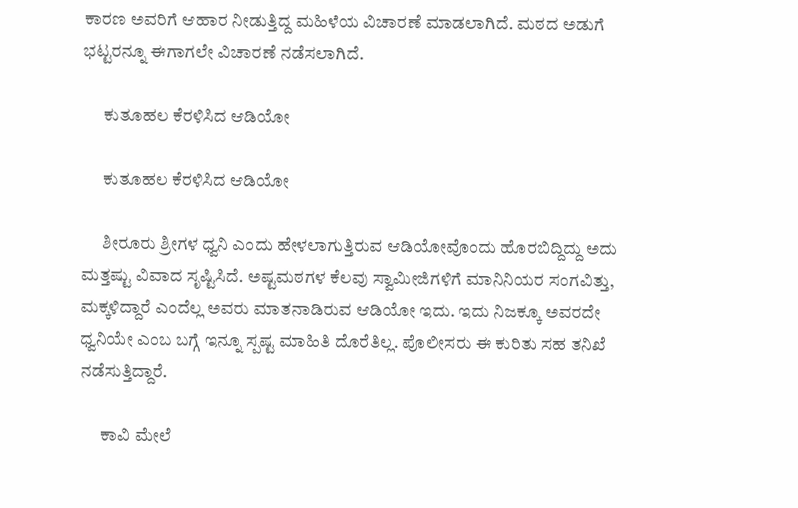ಕಾರಣ ಅವರಿಗೆ ಆಹಾರ ನೀಡುತ್ತಿದ್ದ ಮಹಿಳೆಯ ವಿಚಾರಣೆ ಮಾಡಲಾಗಿದೆ. ಮಠದ ಅಡುಗೆ ಭಟ್ಟರನ್ನೂ ಈಗಾಗಲೇ ವಿಚಾರಣೆ ನಡೆಸಲಾಗಿದೆ.

      ಕುತೂಹಲ ಕೆರಳಿಸಿದ ಆಡಿಯೋ

      ಕುತೂಹಲ ಕೆರಳಿಸಿದ ಆಡಿಯೋ

      ಶೀರೂರು ಶ್ರೀಗಳ ಧ್ವನಿ ಎಂದು ಹೇಳಲಾಗುತ್ತಿರುವ ಆಡಿಯೋವೊಂದು ಹೊರಬಿದ್ದಿದ್ದು ಅದು ಮತ್ತಷ್ಟು ವಿವಾದ ಸೃಷ್ಟಿಸಿದೆ. ಅಷ್ಟಮಠಗಳ ಕೆಲವು ಸ್ವಾಮೀಜಿಗಳಿಗೆ ಮಾನಿನಿಯರ ಸಂಗವಿತ್ತು, ಮಕ್ಕಳಿದ್ದಾರೆ ಎಂದೆಲ್ಲ ಅವರು ಮಾತನಾಡಿರುವ ಆಡಿಯೋ ಇದು. ಇದು ನಿಜಕ್ಕೂ ಅವರದೇ ಧ್ವನಿಯೇ ಎಂಬ ಬಗ್ಗೆ ಇನ್ನೂ ಸ್ಪಷ್ಟ ಮಾಹಿತಿ ದೊರೆತಿಲ್ಲ. ಪೊಲೀಸರು ಈ ಕುರಿತು ಸಹ ತನಿಖೆ ನಡೆಸುತ್ತಿದ್ದಾರೆ.

      ಕಾವಿ ಮೇಲೆ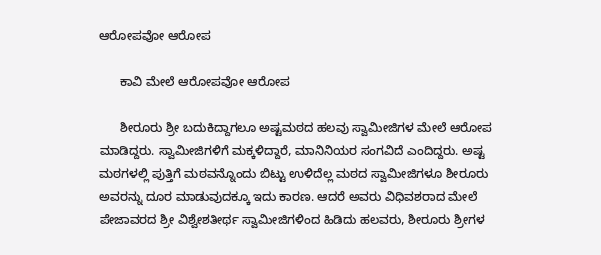ಆರೋಪವೋ ಆರೋಪ

      ಕಾವಿ ಮೇಲೆ ಆರೋಪವೋ ಆರೋಪ

      ಶೀರೂರು ಶ್ರೀ ಬದುಕಿದ್ದಾಗಲೂ ಅಷ್ಟಮಠದ ಹಲವು ಸ್ವಾಮೀಜಿಗಳ ಮೇಲೆ ಆರೋಪ ಮಾಡಿದ್ದರು. ಸ್ವಾಮೀಜಿಗಳಿಗೆ ಮಕ್ಕಳಿದ್ದಾರೆ, ಮಾನಿನಿಯರ ಸಂಗವಿದೆ ಎಂದಿದ್ದರು. ಅಷ್ಟ ಮಠಗಳಲ್ಲಿ ಪುತ್ತಿಗೆ ಮಠವನ್ನೊಂದು ಬಿಟ್ಟು ಉಳಿದೆಲ್ಲ ಮಠದ ಸ್ವಾಮೀಜಿಗಳೂ ಶೀರೂರು ಅವರನ್ನು ದೂರ ಮಾಡುವುದಕ್ಕೂ ಇದು ಕಾರಣ. ಆದರೆ ಅವರು ವಿಧಿವಶರಾದ ಮೇಲೆ ಪೇಜಾವರದ ಶ್ರೀ ವಿಶ್ವೇಶತೀರ್ಥ ಸ್ವಾಮೀಜಿಗಳಿಂದ ಹಿಡಿದು ಹಲವರು, ಶೀರೂರು ಶ್ರೀಗಳ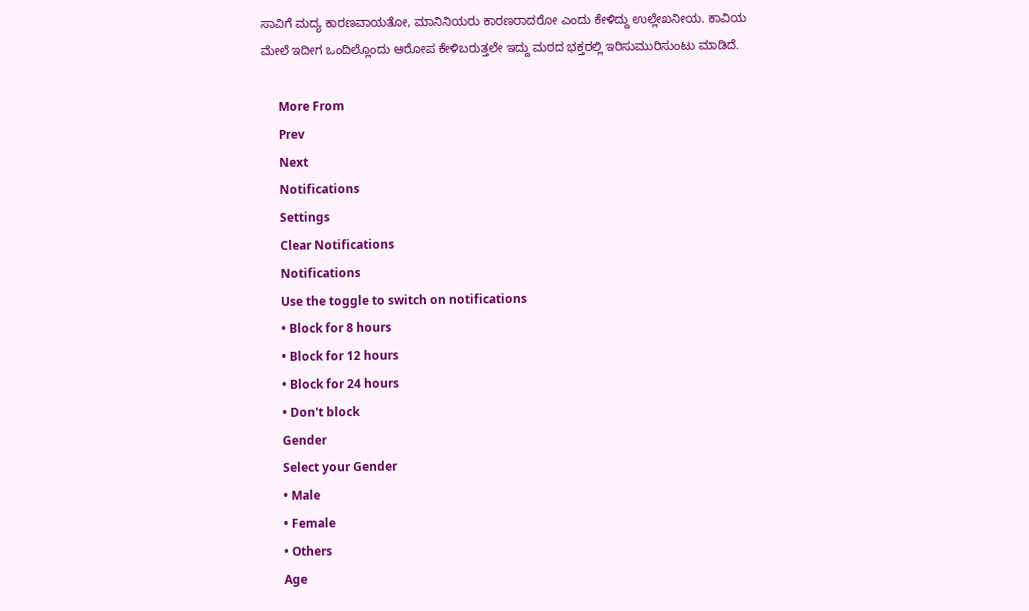ಸಾವಿಗೆ ಮದ್ಯ ಕಾರಣವಾಯತೋ, ಮಾನಿನಿಯರು ಕಾರಣರಾದರೋ ಎಂದು ಕೇಳಿದ್ದು ಉಲ್ಲೇಖನೀಯ. ಕಾವಿಯ ಮೇಲೆ ಇದೀಗ ಒಂದಿಲ್ಲೊಂದು ಆರೋಪ ಕೇಳಿಬರುತ್ತಲೇ ಇದ್ದು ಮಠದ ಭಕ್ತರಲ್ಲಿ ಇರಿಸುಮುರಿಸುಂಟು ಮಾಡಿದೆ.

      More From
      Prev
      Next
      Notifications
      Settings
      Clear Notifications
      Notifications
      Use the toggle to switch on notifications
      • Block for 8 hours
      • Block for 12 hours
      • Block for 24 hours
      • Don't block
      Gender
      Select your Gender
      • Male
      • Female
      • Others
      Age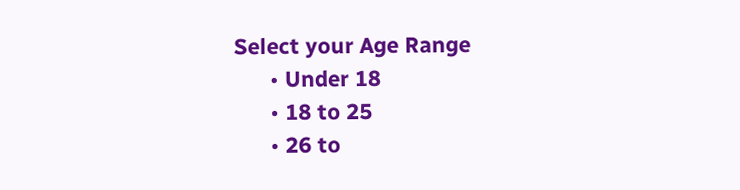Select your Age Range
      • Under 18
      • 18 to 25
      • 26 to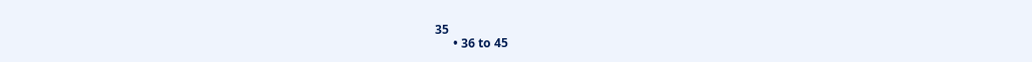35
      • 36 to 45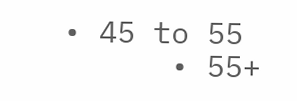• 45 to 55
      • 55+